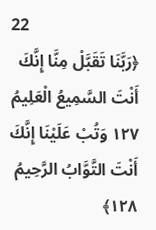22
﴿رَبَّنَا تَقَبَّلْ مِنَّا إِنَّكَ أَنْتَ السَّمِيعُ الْعَلِيمُ ١٢٧ وَتُبْ عَلَيْنَا إِنَّكَ أَنْتَ التَّوَّابُ الرَّحِيمُ ١٢٨﴾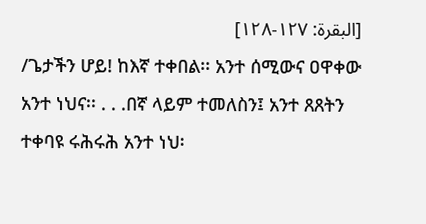[البقرة: ۱٢٧-۱٢٨]
/ጌታችን ሆይ! ከእኛ ተቀበል፡፡ አንተ ሰሚውና ዐዋቀው አንተ ነህና፡፡ . . .በኛ ላይም ተመለስን፤ አንተ ጸጸትን ተቀባዩ ሩሕሩሕ አንተ ነህ፡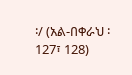፡/ (አል-በቀራህ ፡ 127፣ 128)